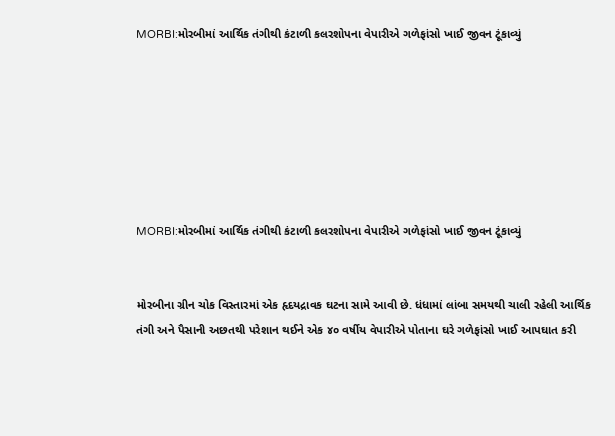MORBI:મોરબીમાં આર્થિક તંગીથી કંટાળી કલરશોપના વેપારીએ ગળેફાંસો ખાઈ જીવન ટૂંકાવ્યું







MORBI:મોરબીમાં આર્થિક તંગીથી કંટાળી કલરશોપના વેપારીએ ગળેફાંસો ખાઈ જીવન ટૂંકાવ્યું


મોરબીના ગ્રીન ચોક વિસ્તારમાં એક હૃદયદ્રાવક ઘટના સામે આવી છે. ધંધામાં લાંબા સમયથી ચાલી રહેલી આર્થિક તંગી અને પૈસાની અછતથી પરેશાન થઈને એક ૪૦ વર્ષીય વેપારીએ પોતાના ઘરે ગળેફાંસો ખાઈ આપઘાત કરી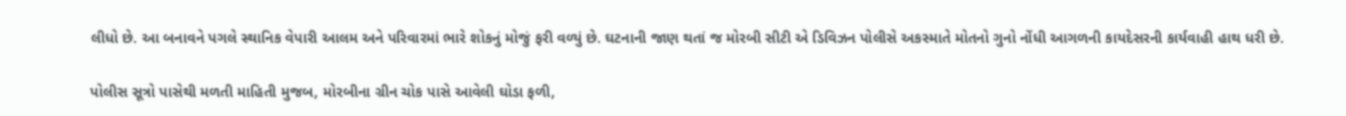લીધો છે. આ બનાવને પગલે સ્થાનિક વેપારી આલમ અને પરિવારમાં ભારે શોકનું મોજું ફરી વળ્યું છે. ઘટનાની જાણ થતાં જ મોરબી સીટી એ ડિવિઝન પોલીસે અકસ્માતે મોતનો ગુનો નોંધી આગળની કાયદેસરની કાર્યવાહી હાથ ધરી છે.

પોલીસ સૂત્રો પાસેથી મળતી માહિતી મુજબ, મોરબીના ગ્રીન ચોક પાસે આવેલી ઘોડા ફળી,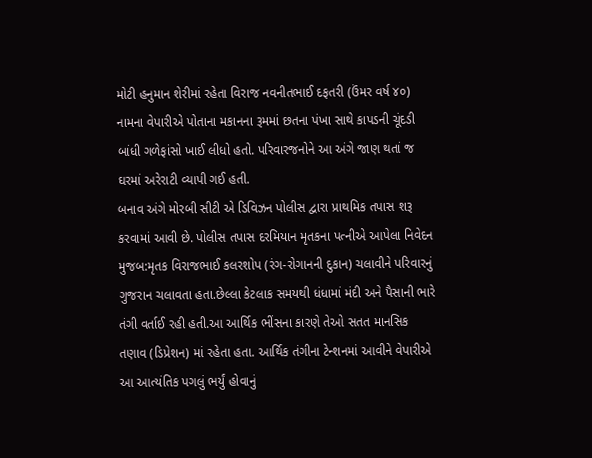મોટી હનુમાન શેરીમાં રહેતા વિરાજ નવનીતભાઈ દફતરી (ઉંમર વર્ષ ૪૦) નામના વેપારીએ પોતાના મકાનના રૂમમાં છતના પંખા સાથે કાપડની ચૂંદડી બાંધી ગળેફાંસો ખાઈ લીધો હતો. પરિવારજનોને આ અંગે જાણ થતાં જ ઘરમાં અરેરાટી વ્યાપી ગઈ હતી.
બનાવ અંગે મોરબી સીટી એ ડિવિઝન પોલીસ દ્વારા પ્રાથમિક તપાસ શરૂ કરવામાં આવી છે. પોલીસ તપાસ દરમિયાન મૃતકના પત્નીએ આપેલા નિવેદન મુજબ:મૃતક વિરાજભાઈ કલરશોપ (રંગ-રોગાનની દુકાન) ચલાવીને પરિવારનું ગુજરાન ચલાવતા હતા.છેલ્લા કેટલાક સમયથી ધંધામાં મંદી અને પૈસાની ભારે તંગી વર્તાઈ રહી હતી.આ આર્થિક ભીંસના કારણે તેઓ સતત માનસિક તણાવ (ડિપ્રેશન) માં રહેતા હતા. આર્થિક તંગીના ટેન્શનમાં આવીને વેપારીએ આ આત્યંતિક પગલું ભર્યું હોવાનું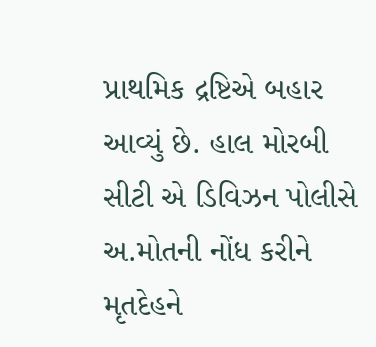પ્રાથમિક દ્રષ્ટિએ બહાર આવ્યું છે. હાલ મોરબી સીટી એ ડિવિઝન પોલીસે અ.મોતની નોંધ કરીને મૃતદેહને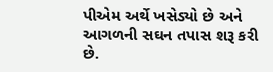પીએમ અર્થે ખસેડ્યો છે અને આગળની સઘન તપાસ શરૂ કરી છે.